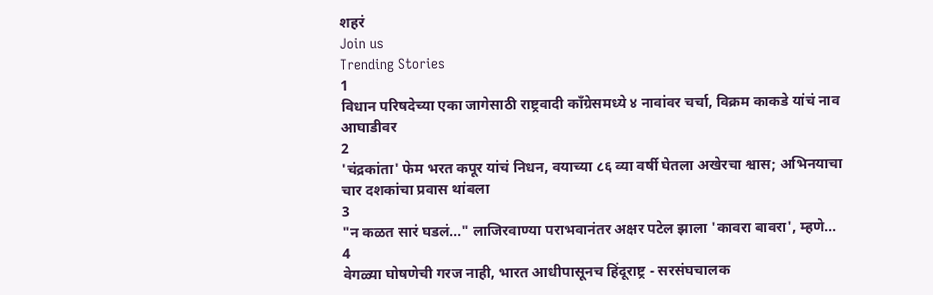शहरं
Join us
Trending Stories
1
विधान परिषदेच्या एका जागेसाठी राष्ट्रवादी काँग्रेसमध्ये ४ नावांवर चर्चा, विक्रम काकडे यांचं नाव आघाडीवर
2
'चंद्रकांता' फेम भरत कपूर यांचं निधन, वयाच्या ८६ व्या वर्षी घेतला अखेरचा श्वास; अभिनयाचा चार दशकांचा प्रवास थांबला
3
"न कळत सारं घडलं..." लाजिरवाण्या पराभवानंतर अक्षर पटेल झाला 'कावरा बावरा', म्हणे...
4
वेगळ्या घोषणेची गरज नाही, भारत आधीपासूनच हिंदूराष्ट्र - सरसंघचालक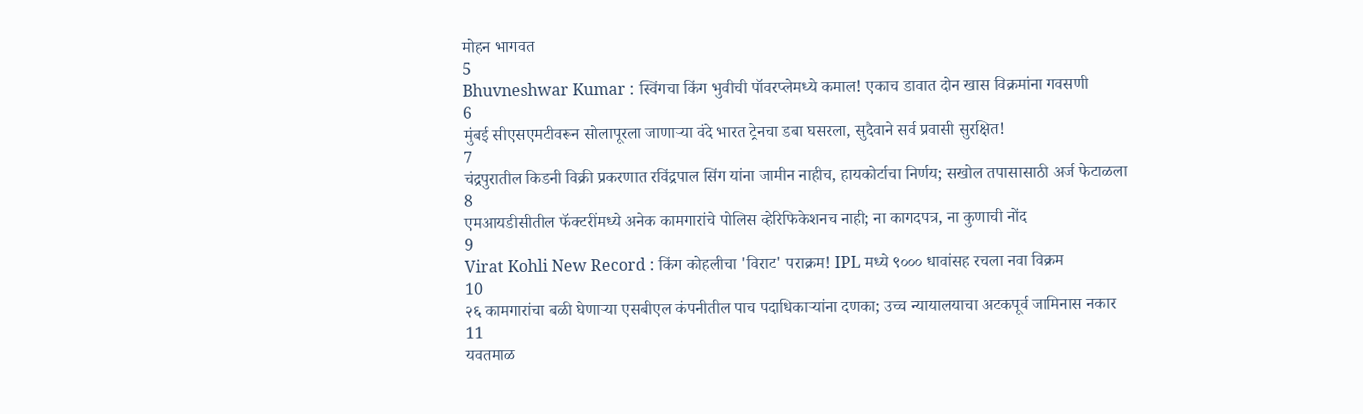मोहन भागवत
5
Bhuvneshwar Kumar : स्विंगचा किंग भुवीची पॉवरप्लेमध्ये कमाल! एकाच डावात दोन खास विक्रमांना गवसणी
6
मुंबई सीएसएमटीवरून सोलापूरला जाणाऱ्या वंदे भारत ट्रेनचा डबा घसरला, सुदैवाने सर्व प्रवासी सुरक्षित!
7
चंद्रपुरातील किडनी विक्री प्रकरणात रविंद्रपाल सिंग यांना जामीन नाहीच, हायकोर्टाचा निर्णय; सखोल तपासासाठी अर्ज फेटाळला
8
एमआयडीसीतील फॅक्टरींमध्ये अनेक कामगारांचे पोलिस व्हेरिफिकेशनच नाही; ना कागदपत्र, ना कुणाची नोंद
9
Virat Kohli New Record : किंग कोहलीचा 'विराट' पराक्रम! IPL मध्ये ९००० धावांसह रचला नवा विक्रम
10
२६ कामगारांचा बळी घेणाऱ्या एसबीएल कंपनीतील पाच पदाधिकाऱ्यांना दणका; उच्च न्यायालयाचा अटकपूर्व जामिनास नकार
11
यवतमाळ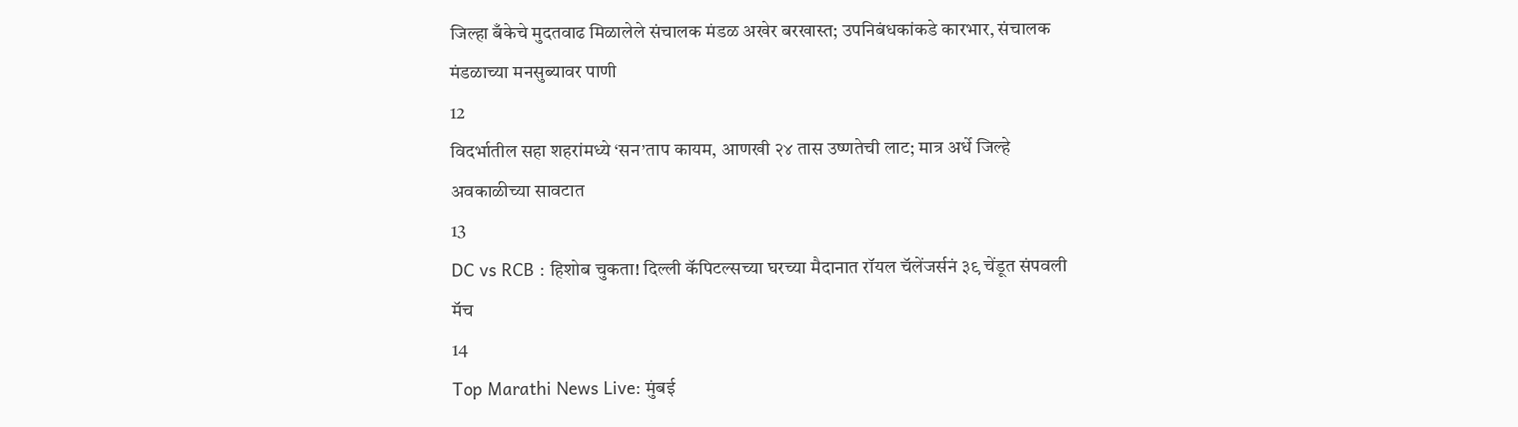जिल्हा बँकेचे मुदतवाढ मिळालेले संचालक मंडळ अखेर बरखास्त; उपनिबंधकांकडे कारभार, संचालक मंडळाच्या मनसुब्यावर पाणी
12
विदर्भातील सहा शहरांमध्ये ‘सन’ताप कायम, आणखी २४ तास उष्णतेची लाट; मात्र अर्धे जिल्हे अवकाळीच्या सावटात
13
DC vs RCB : हिशोब चुकता! दिल्ली कॅपिटल्सच्या घरच्या मैदानात रॉयल चॅलेंजर्सनं ३९ चेंडूत संपवली मॅच
14
Top Marathi News Live: मुंबई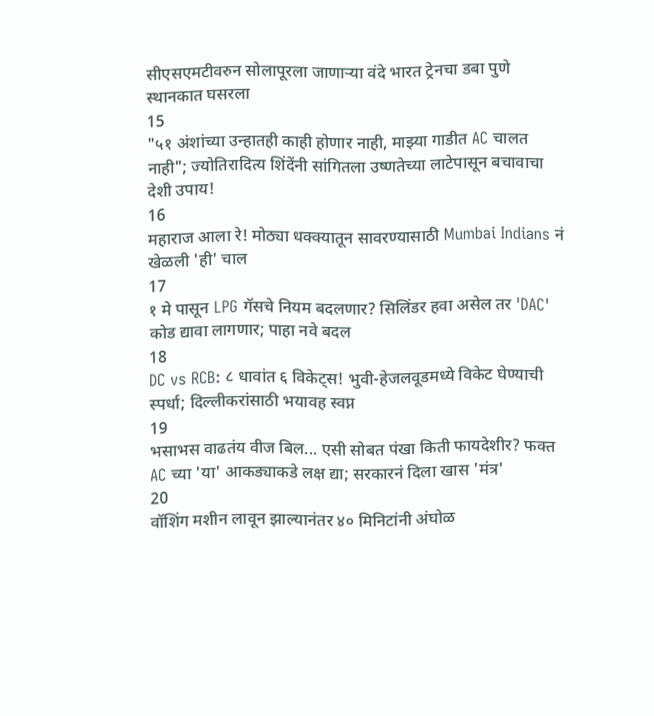सीएसएमटीवरुन सोलापूरला जाणाऱ्या वंदे भारत ट्रेनचा डबा पुणे स्थानकात घसरला
15
"५१ अंशांच्या उन्हातही काही होणार नाही, माझ्या गाडीत AC चालत नाही"; ज्योतिरादित्य शिंदेंनी सांगितला उष्णतेच्या लाटेपासून बचावाचा देशी उपाय!
16
महाराज आला रे! मोठ्या धक्क्यातून सावरण्यासाठी Mumbai Indians नं खेळली 'ही' चाल
17
१ मे पासून LPG गॅसचे नियम बदलणार? सिलिंडर हवा असेल तर 'DAC' कोड द्यावा लागणार; पाहा नवे बदल
18
DC vs RCB: ८ धावांत ६ विकेट्स! भुवी-हेजलवूडमध्ये विकेट घेण्याची स्पर्धा; दिल्लीकरांसाठी भयावह स्वप्न
19
भसाभस वाढतंय वीज बिल... एसी सोबत पंखा किती फायदेशीर? फक्त AC च्या 'या' आकड्याकडे लक्ष द्या; सरकारनं दिला खास 'मंत्र'
20
वॉशिंग मशीन लावून झाल्यानंतर ४० मिनिटांनी अंघोळ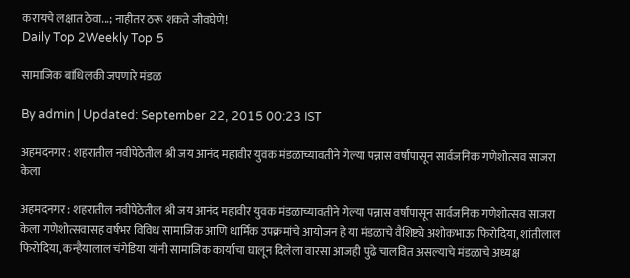करायचे लक्षात ठेवा...; नाहीतर ठरू शकते जीवघेणे!
Daily Top 2Weekly Top 5

सामाजिक बांधिलकी जपणारे मंडळ

By admin | Updated: September 22, 2015 00:23 IST

अहमदनगर : शहरातील नवीपेठेतील श्री जय आनंद महावीर युवक मंडळाच्यावतीने गेल्या पन्नास वर्षांपासून सार्वजनिक गणेशोत्सव साजरा केला

अहमदनगर : शहरातील नवीपेठेतील श्री जय आनंद महावीर युवक मंडळाच्यावतीने गेल्या पन्नास वर्षांपासून सार्वजनिक गणेशोत्सव साजरा केला गणेशोत्सवासह वर्षभर विविध सामाजिक आणि धार्मिक उपक्रमांचे आयोजन हे या मंडळाचे वैशिष्ट्ये अशोकभाऊ फिरोदिया, शांतीलाल फिरोदिया, कन्हैयालाल चंगेडिया यांनी सामाजिक कार्याचा घालून दिलेला वारसा आजही पुढे चालवित असल्याचे मंडळाचे अध्यक्ष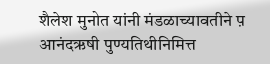शैलेश मुनोत यांनी मंडळाच्यावतीने प़ आनंदऋषी पुण्यतिथीनिमित्त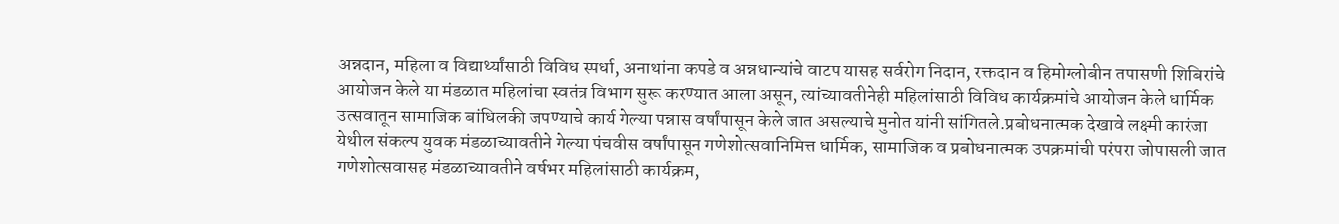अन्नदान, महिला व विद्यार्थ्यांसाठी विविध स्पर्धा, अनाथांना कपडे व अन्नधान्यांचे वाटप यासह सर्वरोग निदान, रक्तदान व हिमोग्लोबीन तपासणी शिबिरांचे आयोजन केले या मंडळात महिलांचा स्वतंत्र विभाग सुरू करण्यात आला असून, त्यांच्यावतीनेही महिलांसाठी विविध कार्यक्रमांचे आयोजन केले धार्मिक उत्सवातून सामाजिक बांधिलकी जपण्याचे कार्य गेल्या पन्नास वर्षांपासून केले जात असल्याचे मुनोत यांनी सांगितले.प्रबोधनात्मक देखावे लक्ष्मी कारंजा येथील संकल्प युवक मंडळाच्यावतीने गेल्या पंचवीस वर्षांपासून गणेशोत्सवानिमित्त धार्मिक, सामाजिक व प्रबोधनात्मक उपक्रमांची परंपरा जोपासली जात गणेशोत्सवासह मंडळाच्यावतीने वर्षभर महिलांसाठी कार्यक्रम,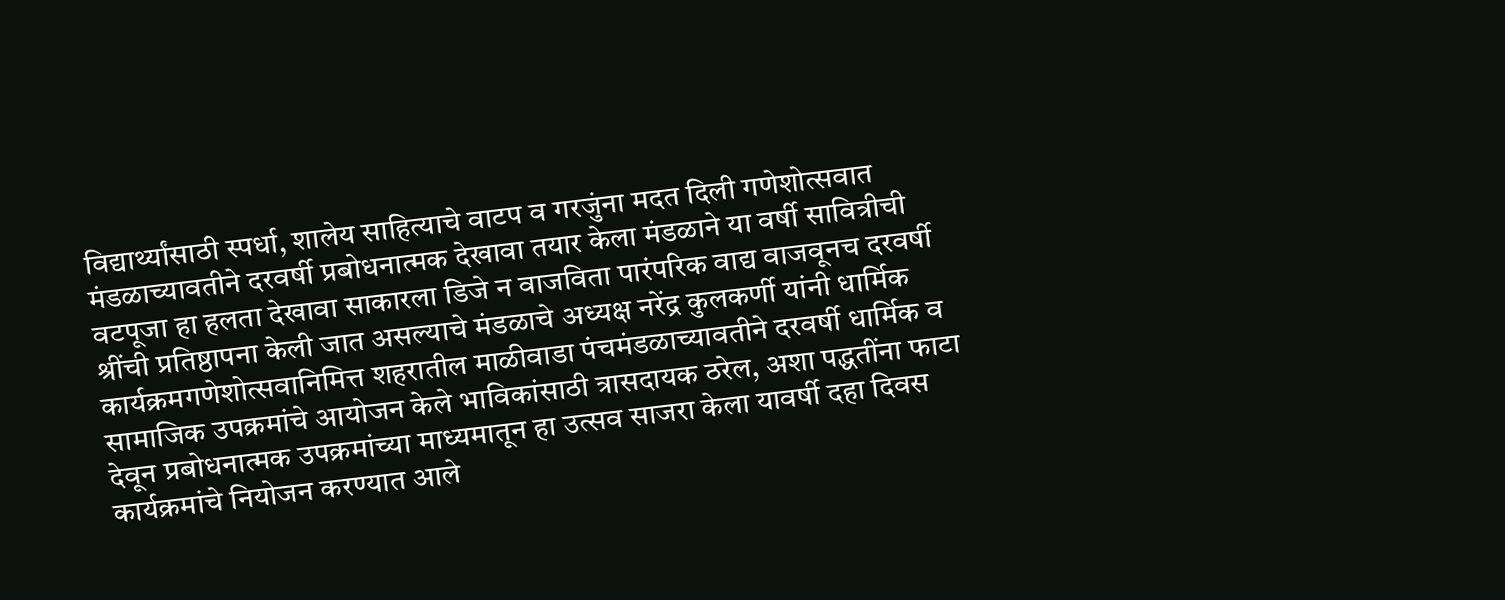विद्यार्थ्यांसाठी स्पर्धा, शालेय साहित्याचे वाटप व गरजुंना मदत दिली गणेशोत्सवात मंडळाच्यावतीने दरवर्षी प्रबोधनात्मक देखावा तयार केला मंडळाने या वर्षी सावित्रीची वटपूजा हा हलता देखावा साकारला डिजे न वाजविता पारंपरिक वाद्य वाजवूनच दरवर्षी श्रींची प्रतिष्ठापना केली जात असल्याचे मंडळाचे अध्यक्ष नरेंद्र कुलकर्णी यांनी धार्मिक कार्यक्रमगणेशोत्सवानिमित्त शहरातील माळीवाडा पंचमंडळाच्यावतीने दरवर्षी धार्मिक व सामाजिक उपक्रमांचे आयोजन केले भाविकांसाठी त्रासदायक ठरेल, अशा पद्धतींना फाटा देवून प्रबोधनात्मक उपक्रमांच्या माध्यमातून हा उत्सव साजरा केला यावर्षी दहा दिवस कार्यक्रमांचे नियोजन करण्यात आले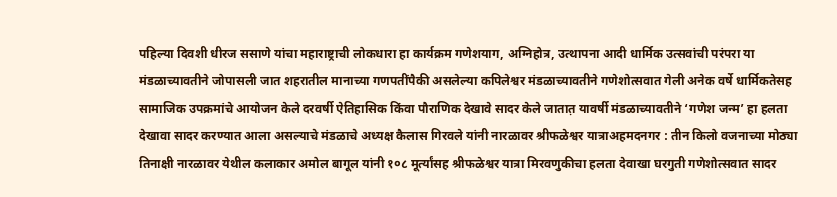पहिल्या दिवशी धीरज ससाणे यांचा महाराष्ट्राची लोकधारा हा कार्यक्रम गणेशयाग, अग्निहोत्र, उत्थापना आदी धार्मिक उत्सवांची परंपरा या मंडळाच्यावतीने जोपासली जात शहरातील मानाच्या गणपतींपैकी असलेल्या कपिलेश्वर मंडळाच्यावतीने गणेशोत्सवात गेली अनेक वर्षे धार्मिकतेसह सामाजिक उपक्रमांचे आयोजन केले दरवर्षी ऐतिहासिक किंवा पौराणिक देखावे सादर केले जातात़ यावर्षी मंडळाच्यावतीने ‘गणेश जन्म’ हा हलता देखावा सादर करण्यात आला असल्याचे मंडळाचे अध्यक्ष कैलास गिरवले यांनी नारळावर श्रीफळेश्वर यात्राअहमदनगर : तीन किलो वजनाच्या मोठ्या तिनाक्षी नारळावर येथील कलाकार अमोल बागूल यांनी १०८ मूर्त्यांसह श्रीफळेश्वर यात्रा मिरवणुकीचा हलता देवाखा घरगुती गणेशोत्सवात सादर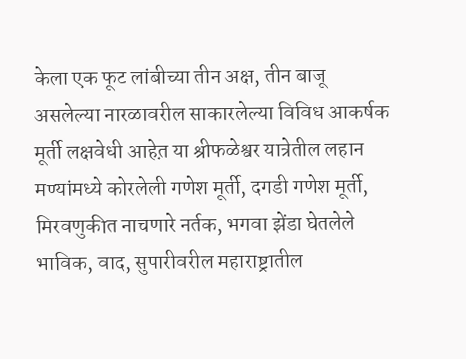केला एक फूट लांबीच्या तीन अक्ष, तीन बाजू असलेल्या नारळावरील साकारलेल्या विविध आकर्षक मूर्ती लक्षवेधी आहेत़ या श्रीफळेश्वर यात्रेतील लहान मण्यांमध्ये कोरलेली गणेश मूर्ती, दगडी गणेश मूर्ती, मिरवणुकीत नाचणारे नर्तक, भगवा झेंडा घेतलेले भाविक, वाद, सुपारीवरील महाराष्ट्रातील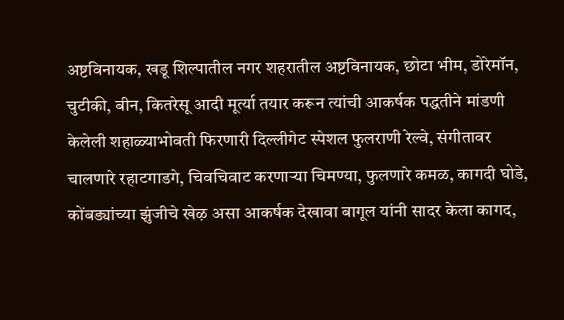अष्टविनायक, खडू शिल्पातील नगर शहरातील अष्टविनायक, छोटा भीम, डोरेमॉन, चुटीकी, बीन, कितरेसू आदी मूर्त्या तयार करून त्यांची आकर्षक पद्धतीने मांडणी केलेली शहाळ्याभोवती फिरणारी दिल्लीगेट स्पेशल फुलराणी रेल्वे, संगीतावर चालणारे रहाटगाडगे, चिवचिवाट करणाऱ्या चिमण्या, फुलणारे कमळ, कागदी घोडे, कोंबड्यांच्या झुंजीचे खेऴ असा आकर्षक देखावा बागूल यांनी सादर केला कागद,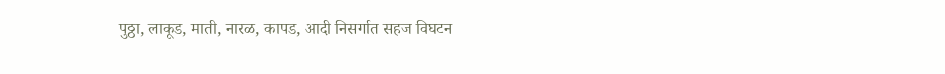पुठ्ठा, लाकूड, माती, नारळ, कापड, आदी निसर्गात सहज विघटन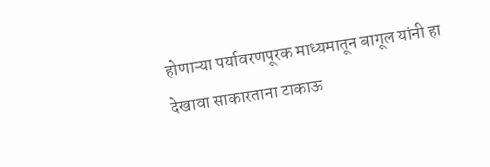होणाऱ्या पर्यावरणपूरक माध्यमातून बागूल यांनी हा देखावा साकारताना टाकाऊ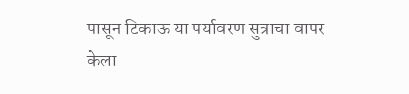पासून टिकाऊ या पर्यावरण सुत्राचा वापर केला